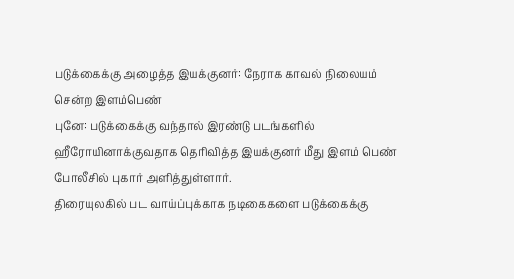படுக்கைக்கு அழைத்த இயக்குனர்: நேராக காவல் நிலையம் சென்ற இளம்பெண்
புனே: படுக்கைக்கு வந்தால் இரண்டு படங்களில் ஹீரோயினாக்குவதாக தெரிவித்த இயக்குனர் மீது இளம் பெண் போலீசில் புகார் அளித்துள்ளார்.
திரையுலகில் பட வாய்ப்புக்காக நடிகைகளை படுக்கைக்கு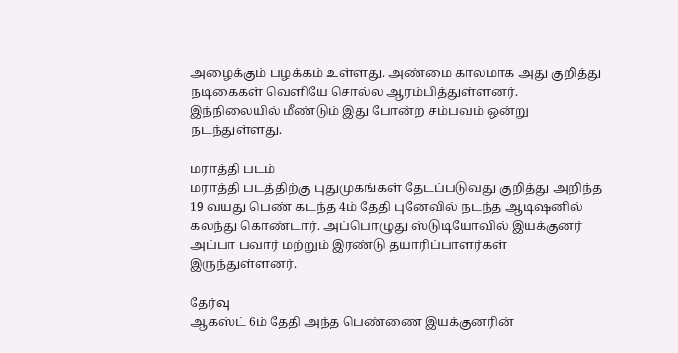அழைக்கும் பழக்கம் உள்ளது. அண்மை காலமாக அது குறித்து நடிகைகள் வெளியே சொல்ல ஆரம்பித்துள்ளனர்.
இந்நிலையில் மீண்டும் இது போன்ற சம்பவம் ஒன்று நடந்துள்ளது.

மராத்தி படம்
மராத்தி படத்திற்கு புதுமுகங்கள் தேடப்படுவது குறித்து அறிந்த 19 வயது பெண் கடந்த 4ம் தேதி புனேவில் நடந்த ஆடிஷனில் கலந்து கொண்டார். அப்பொழுது ஸ்டுடியோவில் இயக்குனர் அப்பா பவார் மற்றும் இரண்டு தயாரிப்பாளர்கள் இருந்துள்ளனர்.

தேர்வு
ஆகஸ்ட் 6ம் தேதி அந்த பெண்ணை இயக்குனரின்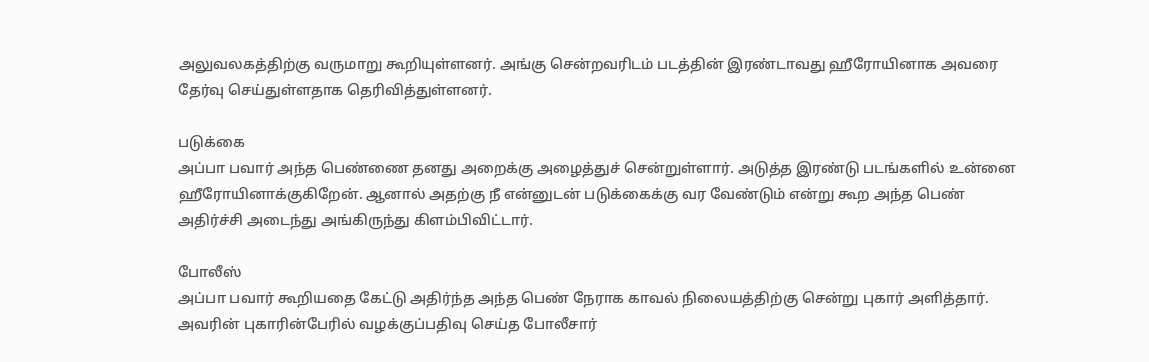அலுவலகத்திற்கு வருமாறு கூறியுள்ளனர். அங்கு சென்றவரிடம் படத்தின் இரண்டாவது ஹீரோயினாக அவரை தேர்வு செய்துள்ளதாக தெரிவித்துள்ளனர்.

படுக்கை
அப்பா பவார் அந்த பெண்ணை தனது அறைக்கு அழைத்துச் சென்றுள்ளார். அடுத்த இரண்டு படங்களில் உன்னை ஹீரோயினாக்குகிறேன். ஆனால் அதற்கு நீ என்னுடன் படுக்கைக்கு வர வேண்டும் என்று கூற அந்த பெண் அதிர்ச்சி அடைந்து அங்கிருந்து கிளம்பிவிட்டார்.

போலீஸ்
அப்பா பவார் கூறியதை கேட்டு அதிர்ந்த அந்த பெண் நேராக காவல் நிலையத்திற்கு சென்று புகார் அளித்தார். அவரின் புகாரின்பேரில் வழக்குப்பதிவு செய்த போலீசார்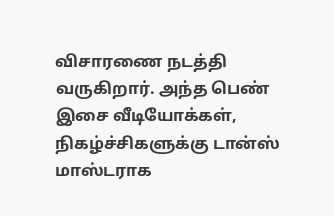விசாரணை நடத்தி வருகிறார். அந்த பெண் இசை வீடியோக்கள், நிகழ்ச்சிகளுக்கு டான்ஸ் மாஸ்டராக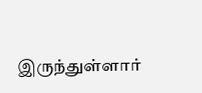இருந்துள்ளார்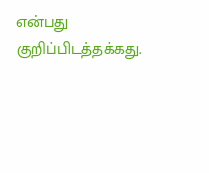என்பது குறிப்பிடத்தக்கது.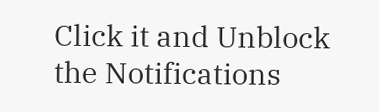Click it and Unblock the Notifications